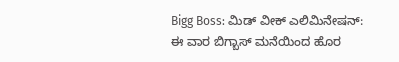Bigg Boss: ಮಿಡ್ ವೀಕ್ ಎಲಿಮಿನೇಷನ್: ಈ ವಾರ ಬಿಗ್ಬಾಸ್ ಮನೆಯಿಂದ ಹೊರ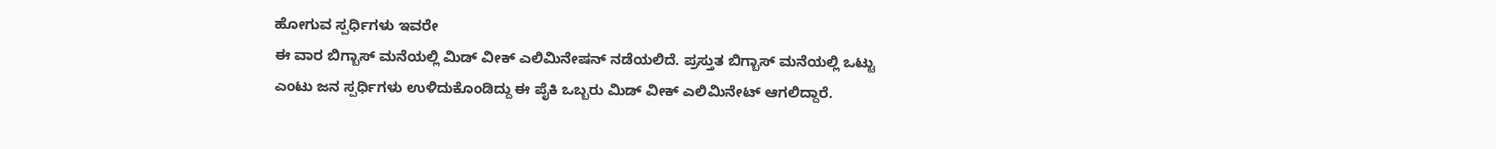ಹೋಗುವ ಸ್ಪರ್ಧಿಗಳು ಇವರೇ
ಈ ವಾರ ಬಿಗ್ಬಾಸ್ ಮನೆಯಲ್ಲಿ ಮಿಡ್ ವೀಕ್ ಎಲಿಮಿನೇಷನ್ ನಡೆಯಲಿದೆ. ಪ್ರಸ್ತುತ ಬಿಗ್ಬಾಸ್ ಮನೆಯಲ್ಲಿ ಒಟ್ಟು ಎಂಟು ಜನ ಸ್ಪರ್ಧಿಗಳು ಉಳಿದುಕೊಂಡಿದ್ದು ಈ ಪೈಕಿ ಒಬ್ಬರು ಮಿಡ್ ವೀಕ್ ಎಲಿಮಿನೇಟ್ ಆಗಲಿದ್ದಾರೆ.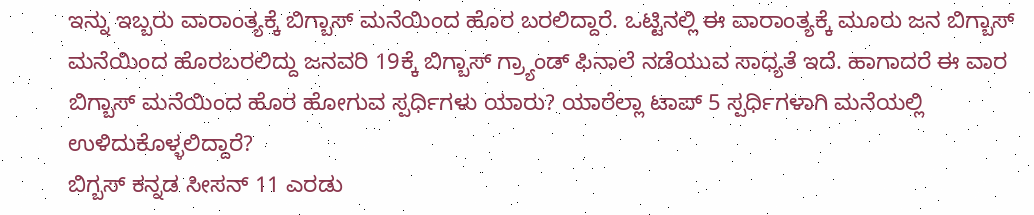ಇನ್ನು ಇಬ್ಬರು ವಾರಾಂತ್ಯಕ್ಕೆ ಬಿಗ್ಬಾಸ್ ಮನೆಯಿಂದ ಹೊರ ಬರಲಿದ್ದಾರೆ. ಒಟ್ಟಿನಲ್ಲಿ ಈ ವಾರಾಂತ್ಯಕ್ಕೆ ಮೂರು ಜನ ಬಿಗ್ಬಾಸ್ ಮನೆಯಿಂದ ಹೊರಬರಲಿದ್ದು ಜನವರಿ 19ಕ್ಕೆ ಬಿಗ್ಬಾಸ್ ಗ್ರ್ಯಾಂಡ್ ಫಿನಾಲೆ ನಡೆಯುವ ಸಾಧ್ಯತೆ ಇದೆ. ಹಾಗಾದರೆ ಈ ವಾರ ಬಿಗ್ಬಾಸ್ ಮನೆಯಿಂದ ಹೊರ ಹೋಗುವ ಸ್ಪರ್ಧಿಗಳು ಯಾರು? ಯಾರೆಲ್ಲಾ ಟಾಪ್ 5 ಸ್ಪರ್ಧಿಗಳಾಗಿ ಮನೆಯಲ್ಲಿ ಉಳಿದುಕೊಳ್ಳಲಿದ್ದಾರೆ?
ಬಿಗ್ಬಸ್ ಕನ್ನಡ ಸೀಸನ್ 11 ಎರಡು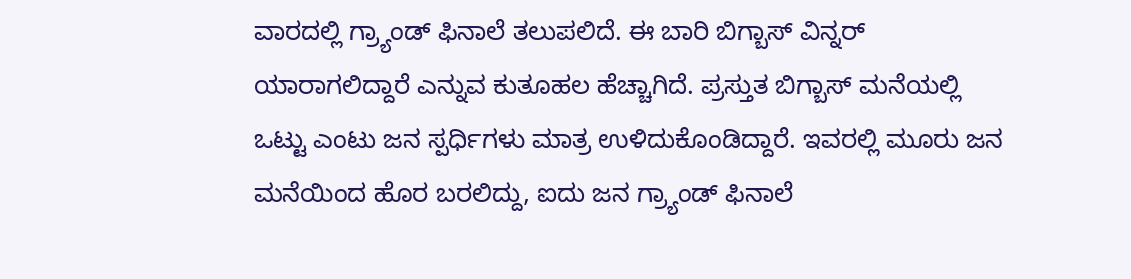ವಾರದಲ್ಲಿ ಗ್ರ್ಯಾಂಡ್ ಫಿನಾಲೆ ತಲುಪಲಿದೆ. ಈ ಬಾರಿ ಬಿಗ್ಬಾಸ್ ವಿನ್ನರ್ ಯಾರಾಗಲಿದ್ದಾರೆ ಎನ್ನುವ ಕುತೂಹಲ ಹೆಚ್ಚಾಗಿದೆ. ಪ್ರಸ್ತುತ ಬಿಗ್ಬಾಸ್ ಮನೆಯಲ್ಲಿ ಒಟ್ಟು ಎಂಟು ಜನ ಸ್ಪರ್ಧಿಗಳು ಮಾತ್ರ ಉಳಿದುಕೊಂಡಿದ್ದಾರೆ. ಇವರಲ್ಲಿ ಮೂರು ಜನ ಮನೆಯಿಂದ ಹೊರ ಬರಲಿದ್ದು, ಐದು ಜನ ಗ್ರ್ಯಾಂಡ್ ಫಿನಾಲೆ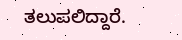ತಲುಪಲಿದ್ದಾರೆ.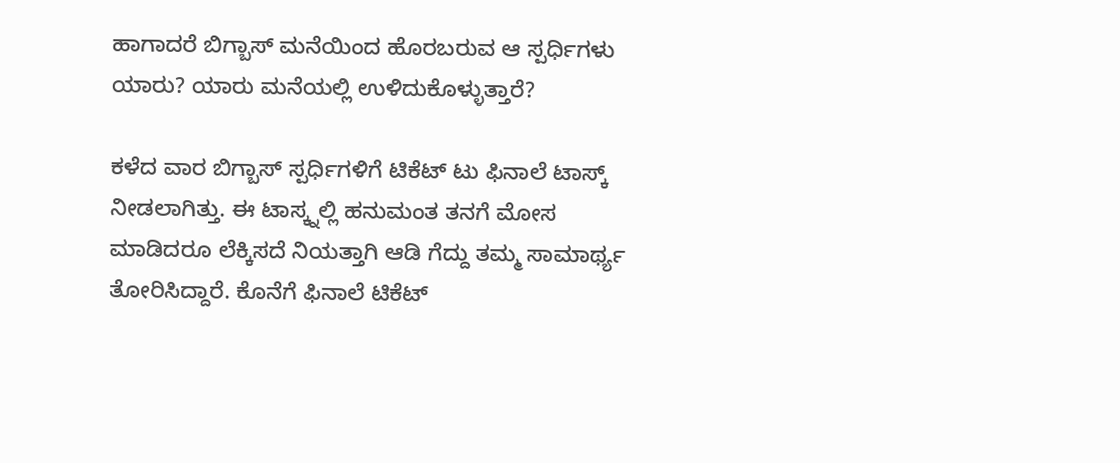ಹಾಗಾದರೆ ಬಿಗ್ಬಾಸ್ ಮನೆಯಿಂದ ಹೊರಬರುವ ಆ ಸ್ಪರ್ಧಿಗಳು ಯಾರು? ಯಾರು ಮನೆಯಲ್ಲಿ ಉಳಿದುಕೊಳ್ಳುತ್ತಾರೆ?

ಕಳೆದ ವಾರ ಬಿಗ್ಬಾಸ್ ಸ್ಪರ್ಧಿಗಳಿಗೆ ಟಿಕೆಟ್ ಟು ಫಿನಾಲೆ ಟಾಸ್ಕ್ ನೀಡಲಾಗಿತ್ತು. ಈ ಟಾಸ್ಕ್ನಲ್ಲಿ ಹನುಮಂತ ತನಗೆ ಮೋಸ ಮಾಡಿದರೂ ಲೆಕ್ಕಿಸದೆ ನಿಯತ್ತಾಗಿ ಆಡಿ ಗೆದ್ದು ತಮ್ಮ ಸಾಮಾರ್ಥ್ಯ ತೋರಿಸಿದ್ದಾರೆ. ಕೊನೆಗೆ ಫಿನಾಲೆ ಟಿಕೆಟ್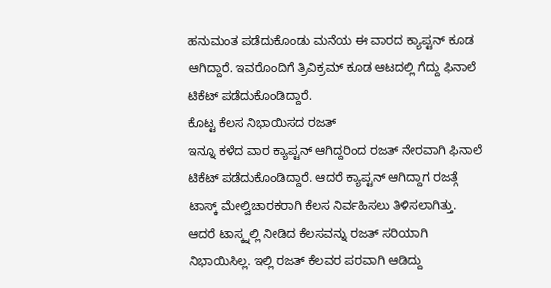ಹನುಮಂತ ಪಡೆದುಕೊಂಡು ಮನೆಯ ಈ ವಾರದ ಕ್ಯಾಪ್ಟನ್ ಕೂಡ ಆಗಿದ್ದಾರೆ. ಇವರೊಂದಿಗೆ ತ್ರಿವಿಕ್ರಮ್ ಕೂಡ ಆಟದಲ್ಲಿ ಗೆದ್ದು ಫಿನಾಲೆ ಟಿಕೆಟ್ ಪಡೆದುಕೊಂಡಿದ್ದಾರೆ.
ಕೊಟ್ಟ ಕೆಲಸ ನಿಭಾಯಿಸದ ರಜತ್
ಇನ್ನೂ ಕಳೆದ ವಾರ ಕ್ಯಾಪ್ಟನ್ ಆಗಿದ್ದರಿಂದ ರಜತ್ ನೇರವಾಗಿ ಫಿನಾಲೆ ಟಿಕೆಟ್ ಪಡೆದುಕೊಂಡಿದ್ದಾರೆ. ಆದರೆ ಕ್ಯಾಪ್ಟನ್ ಆಗಿದ್ದಾಗ ರಜತ್ಗೆ ಟಾಸ್ಕ್ ಮೇಲ್ವಿಚಾರಕರಾಗಿ ಕೆಲಸ ನಿರ್ವಹಿಸಲು ತಿಳಿಸಲಾಗಿತ್ತು. ಆದರೆ ಟಾಸ್ಕ್ನಲ್ಲಿ ನೀಡಿದ ಕೆಲಸವನ್ನು ರಜತ್ ಸರಿಯಾಗಿ ನಿಭಾಯಿಸಿಲ್ಲ. ಇಲ್ಲಿ ರಜತ್ ಕೆಲವರ ಪರವಾಗಿ ಆಡಿದ್ದು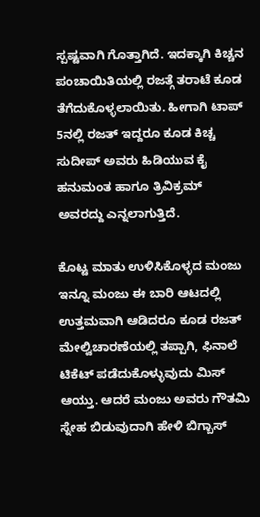ಸ್ಪಷ್ಟವಾಗಿ ಗೊತ್ತಾಗಿದೆ. ಇದಕ್ಕಾಗಿ ಕಿಚ್ಚನ ಪಂಚಾಯಿತಿಯಲ್ಲಿ ರಜತ್ಗೆ ತರಾಟೆ ಕೂಡ ತೆಗೆದುಕೊಳ್ಳಲಾಯಿತು. ಹೀಗಾಗಿ ಟಾಪ್ 5ನಲ್ಲಿ ರಜತ್ ಇದ್ದರೂ ಕೂಡ ಕಿಚ್ಚ ಸುದೀಪ್ ಅವರು ಹಿಡಿಯುವ ಕೈ ಹನುಮಂತ ಹಾಗೂ ತ್ರಿವಿಕ್ರಮ್ ಅವರದ್ದು ಎನ್ನಲಾಗುತ್ತಿದೆ.

ಕೊಟ್ಟ ಮಾತು ಉಳಿಸಿಕೊಳ್ಳದ ಮಂಜು
ಇನ್ನೂ ಮಂಜು ಈ ಬಾರಿ ಆಟದಲ್ಲಿ ಉತ್ತಮವಾಗಿ ಆಡಿದರೂ ಕೂಡ ರಜತ್ ಮೇಲ್ವಿಚಾರಣೆಯಲ್ಲಿ ತಪ್ಪಾಗಿ, ಫಿನಾಲೆ ಟಿಕೆಟ್ ಪಡೆದುಕೊಳ್ಳುವುದು ಮಿಸ್ ಆಯ್ತು. ಆದರೆ ಮಂಜು ಅವರು ಗೌತಮಿ ಸ್ನೇಹ ಬಿಡುವುದಾಗಿ ಹೇಳಿ ಬಿಗ್ಬಾಸ್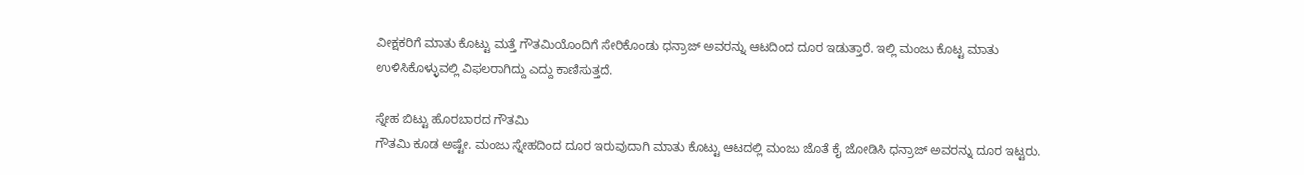ವೀಕ್ಷಕರಿಗೆ ಮಾತು ಕೊಟ್ಟು ಮತ್ತೆ ಗೌತಮಿಯೊಂದಿಗೆ ಸೇರಿಕೊಂಡು ಧನ್ರಾಜ್ ಅವರನ್ನು ಆಟದಿಂದ ದೂರ ಇಡುತ್ತಾರೆ. ಇಲ್ಲಿ ಮಂಜು ಕೊಟ್ಟ ಮಾತು ಉಳಿಸಿಕೊಳ್ಳುವಲ್ಲಿ ವಿಫಲರಾಗಿದ್ದು ಎದ್ದು ಕಾಣಿಸುತ್ತದೆ.

ಸ್ನೇಹ ಬಿಟ್ಟು ಹೊರಬಾರದ ಗೌತಮಿ
ಗೌತಮಿ ಕೂಡ ಅಷ್ಟೇ. ಮಂಜು ಸ್ನೇಹದಿಂದ ದೂರ ಇರುವುದಾಗಿ ಮಾತು ಕೊಟ್ಟು ಆಟದಲ್ಲಿ ಮಂಜು ಜೊತೆ ಕೈ ಜೋಡಿಸಿ ಧನ್ರಾಜ್ ಅವರನ್ನು ದೂರ ಇಟ್ಟರು.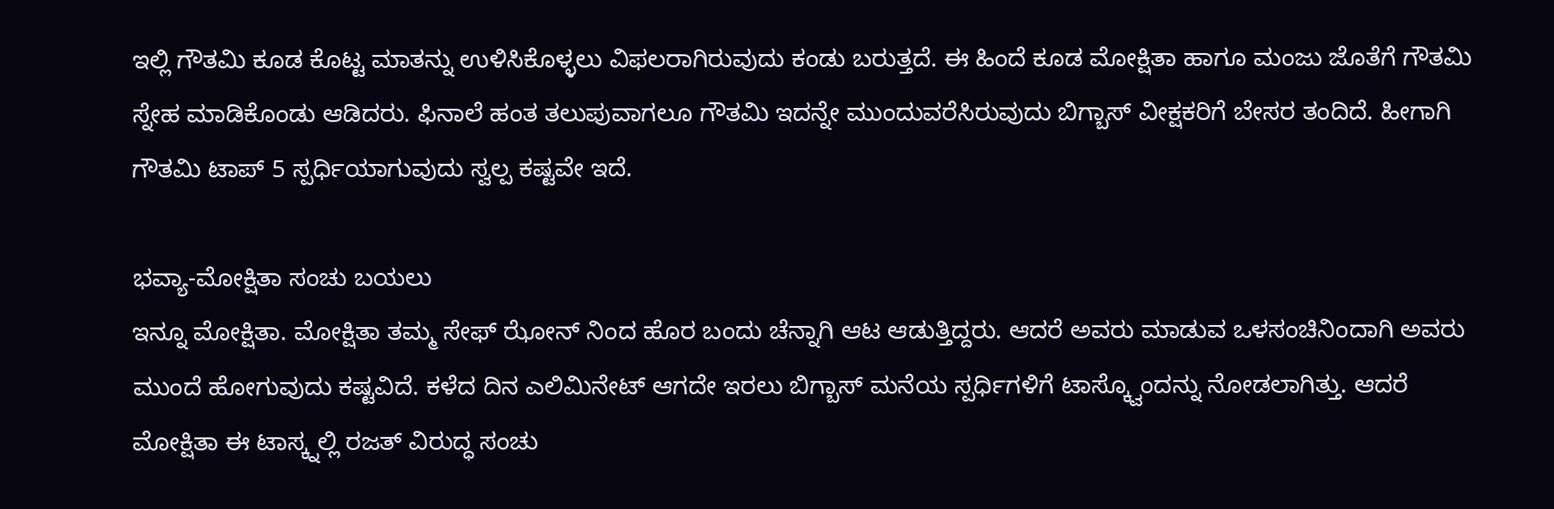ಇಲ್ಲಿ ಗೌತಮಿ ಕೂಡ ಕೊಟ್ಟ ಮಾತನ್ನು ಉಳಿಸಿಕೊಳ್ಳಲು ವಿಫಲರಾಗಿರುವುದು ಕಂಡು ಬರುತ್ತದೆ. ಈ ಹಿಂದೆ ಕೂಡ ಮೋಕ್ಷಿತಾ ಹಾಗೂ ಮಂಜು ಜೊತೆಗೆ ಗೌತಮಿ ಸ್ನೇಹ ಮಾಡಿಕೊಂಡು ಆಡಿದರು. ಫಿನಾಲೆ ಹಂತ ತಲುಪುವಾಗಲೂ ಗೌತಮಿ ಇದನ್ನೇ ಮುಂದುವರೆಸಿರುವುದು ಬಿಗ್ಬಾಸ್ ವೀಕ್ಷಕರಿಗೆ ಬೇಸರ ತಂದಿದೆ. ಹೀಗಾಗಿ ಗೌತಮಿ ಟಾಪ್ 5 ಸ್ಪರ್ಧಿಯಾಗುವುದು ಸ್ವಲ್ಪ ಕಷ್ಟವೇ ಇದೆ.

ಭವ್ಯಾ-ಮೋಕ್ಷಿತಾ ಸಂಚು ಬಯಲು
ಇನ್ನೂ ಮೋಕ್ಷಿತಾ. ಮೋಕ್ಷಿತಾ ತಮ್ಮ ಸೇಫ್ ಝೋನ್ ನಿಂದ ಹೊರ ಬಂದು ಚೆನ್ನಾಗಿ ಆಟ ಆಡುತ್ತಿದ್ದರು. ಆದರೆ ಅವರು ಮಾಡುವ ಒಳಸಂಚಿನಿಂದಾಗಿ ಅವರು ಮುಂದೆ ಹೋಗುವುದು ಕಷ್ಟವಿದೆ. ಕಳೆದ ದಿನ ಎಲಿಮಿನೇಟ್ ಆಗದೇ ಇರಲು ಬಿಗ್ಬಾಸ್ ಮನೆಯ ಸ್ಪರ್ಧಿಗಳಿಗೆ ಟಾಸ್ಕ್ವೊಂದನ್ನು ನೋಡಲಾಗಿತ್ತು. ಆದರೆ ಮೋಕ್ಷಿತಾ ಈ ಟಾಸ್ಕ್ನಲ್ಲಿ ರಜತ್ ವಿರುದ್ಧ ಸಂಚು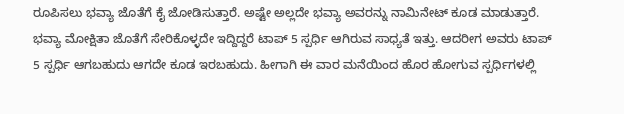ರೂಪಿಸಲು ಭವ್ಯಾ ಜೊತೆಗೆ ಕೈ ಜೋಡಿಸುತ್ತಾರೆ. ಅಷ್ಟೇ ಅಲ್ಲದೇ ಭವ್ಯಾ ಅವರನ್ನು ನಾಮಿನೇಟ್ ಕೂಡ ಮಾಡುತ್ತಾರೆ. ಭವ್ಯಾ ಮೋಕ್ಷಿತಾ ಜೊತೆಗೆ ಸೇರಿಕೊಳ್ಳದೇ ಇದ್ದಿದ್ದರೆ ಟಾಪ್ 5 ಸ್ಪರ್ಧಿ ಆಗಿರುವ ಸಾಧ್ಯತೆ ಇತ್ತು. ಆದರೀಗ ಅವರು ಟಾಪ್ 5 ಸ್ಪರ್ಧಿ ಆಗಬಹುದು ಆಗದೇ ಕೂಡ ಇರಬಹುದು. ಹೀಗಾಗಿ ಈ ವಾರ ಮನೆಯಿಂದ ಹೊರ ಹೋಗುವ ಸ್ಪರ್ಧಿಗಳಲ್ಲಿ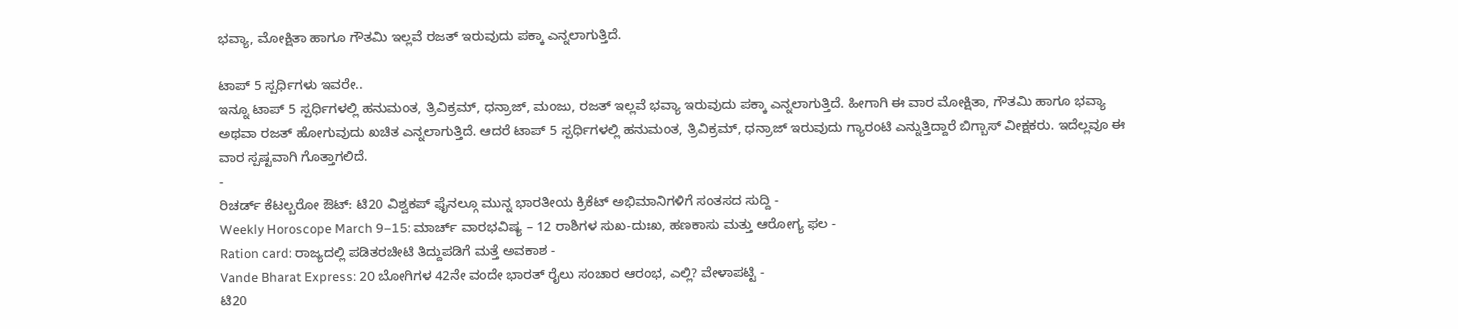ಭವ್ಯಾ, ಮೋಕ್ಷಿತಾ ಹಾಗೂ ಗೌತಮಿ ಇಲ್ಲವೆ ರಜತ್ ಇರುವುದು ಪಕ್ಕಾ ಎನ್ನಲಾಗುತ್ತಿದೆ.

ಟಾಪ್ 5 ಸ್ಪರ್ಧಿಗಳು ಇವರೇ..
ಇನ್ನೂ ಟಾಪ್ 5 ಸ್ಪರ್ಧಿಗಳಲ್ಲಿ ಹನುಮಂತ, ತ್ರಿವಿಕ್ರಮ್, ಧನ್ರಾಜ್, ಮಂಜು, ರಜತ್ ಇಲ್ಲವೆ ಭವ್ಯಾ ಇರುವುದು ಪಕ್ಕಾ ಎನ್ನಲಾಗುತ್ತಿದೆ. ಹೀಗಾಗಿ ಈ ವಾರ ಮೋಕ್ಷಿತಾ, ಗೌತಮಿ ಹಾಗೂ ಭವ್ಯಾ ಅಥವಾ ರಜತ್ ಹೋಗುವುದು ಖಚಿತ ಎನ್ನಲಾಗುತ್ತಿದೆ. ಆದರೆ ಟಾಪ್ 5 ಸ್ಪರ್ಧಿಗಳಲ್ಲಿ ಹನುಮಂತ, ತ್ರಿವಿಕ್ರಮ್, ಧನ್ರಾಜ್ ಇರುವುದು ಗ್ಯಾರಂಟಿ ಎನ್ನುತ್ತಿದ್ದಾರೆ ಬಿಗ್ಬಾಸ್ ವೀಕ್ಷಕರು. ಇದೆಲ್ಲವೂ ಈ ವಾರ ಸ್ಪಷ್ಟವಾಗಿ ಗೊತ್ತಾಗಲಿದೆ.
-
ರಿಚರ್ಡ್ ಕೆಟಲ್ಬರೋ ಔಟ್: ಟಿ20 ವಿಶ್ವಕಪ್ ಫೈನಲ್ಗೂ ಮುನ್ನ ಭಾರತೀಯ ಕ್ರಿಕೆಟ್ ಅಭಿಮಾನಿಗಳಿಗೆ ಸಂತಸದ ಸುದ್ದಿ -
Weekly Horoscope March 9–15: ಮಾರ್ಚ್ ವಾರಭವಿಷ್ಯ – 12 ರಾಶಿಗಳ ಸುಖ-ದುಃಖ, ಹಣಕಾಸು ಮತ್ತು ಆರೋಗ್ಯ ಫಲ -
Ration card: ರಾಜ್ಯದಲ್ಲಿ ಪಡಿತರಚೀಟಿ ತಿದ್ದುಪಡಿಗೆ ಮತ್ತೆ ಅವಕಾಶ -
Vande Bharat Express: 20 ಬೋಗಿಗಳ 42ನೇ ವಂದೇ ಭಾರತ್ ರೈಲು ಸಂಚಾರ ಆರಂಭ, ಎಲ್ಲಿ? ವೇಳಾಪಟ್ಟಿ -
ಟಿ20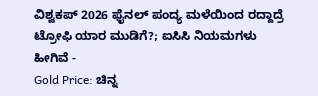ವಿಶ್ವಕಪ್ 2026 ಫೈನಲ್ ಪಂದ್ಯ ಮಳೆಯಿಂದ ರದ್ದಾದ್ರೆ ಟ್ರೋಫಿ ಯಾರ ಮುಡಿಗೆ?; ಐಸಿಸಿ ನಿಯಮಗಳು ಹೀಗಿವೆ -
Gold Price: ಚಿನ್ನ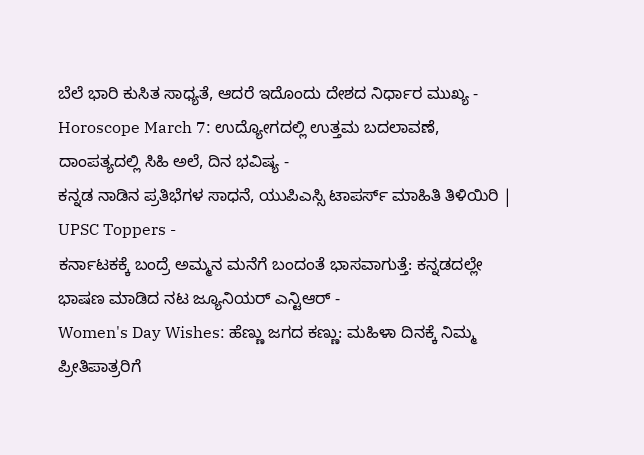ಬೆಲೆ ಭಾರಿ ಕುಸಿತ ಸಾಧ್ಯತೆ, ಆದರೆ ಇದೊಂದು ದೇಶದ ನಿರ್ಧಾರ ಮುಖ್ಯ -
Horoscope March 7: ಉದ್ಯೋಗದಲ್ಲಿ ಉತ್ತಮ ಬದಲಾವಣೆ, ದಾಂಪತ್ಯದಲ್ಲಿ ಸಿಹಿ ಅಲೆ, ದಿನ ಭವಿಷ್ಯ -
ಕನ್ನಡ ನಾಡಿನ ಪ್ರತಿಭೆಗಳ ಸಾಧನೆ, ಯುಪಿಎಸ್ಸಿ ಟಾಪರ್ಸ್ ಮಾಹಿತಿ ತಿಳಿಯಿರಿ | UPSC Toppers -
ಕರ್ನಾಟಕಕ್ಕೆ ಬಂದ್ರೆ ಅಮ್ಮನ ಮನೆಗೆ ಬಂದಂತೆ ಭಾಸವಾಗುತ್ತೆ: ಕನ್ನಡದಲ್ಲೇ ಭಾಷಣ ಮಾಡಿದ ನಟ ಜ್ಯೂನಿಯರ್ ಎನ್ಟಿಆರ್ -
Women's Day Wishes: ಹೆಣ್ಣು ಜಗದ ಕಣ್ಣು: ಮಹಿಳಾ ದಿನಕ್ಕೆ ನಿಮ್ಮ ಪ್ರೀತಿಪಾತ್ರರಿಗೆ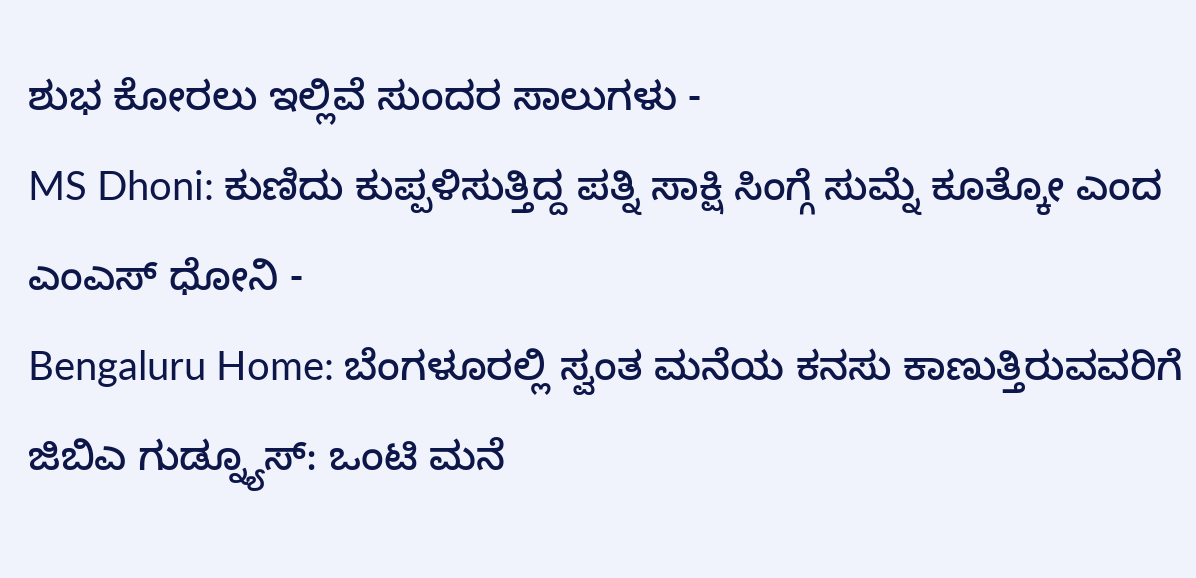ಶುಭ ಕೋರಲು ಇಲ್ಲಿವೆ ಸುಂದರ ಸಾಲುಗಳು -
MS Dhoni: ಕುಣಿದು ಕುಪ್ಪಳಿಸುತ್ತಿದ್ದ ಪತ್ನಿ ಸಾಕ್ಷಿ ಸಿಂಗ್ಗೆ ಸುಮ್ನೆ ಕೂತ್ಕೋ ಎಂದ ಎಂಎಸ್ ಧೋನಿ -
Bengaluru Home: ಬೆಂಗಳೂರಲ್ಲಿ ಸ್ವಂತ ಮನೆಯ ಕನಸು ಕಾಣುತ್ತಿರುವವರಿಗೆ ಜಿಬಿಎ ಗುಡ್ನ್ಯೂಸ್: ಒಂಟಿ ಮನೆ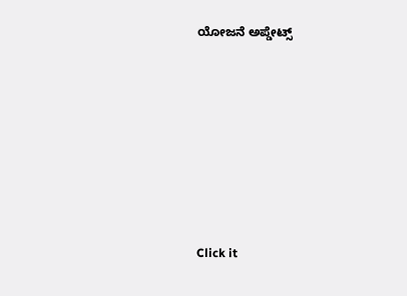ಯೋಜನೆ ಅಪ್ಡೇಟ್ಸ್












Click it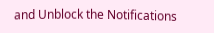and Unblock the Notifications